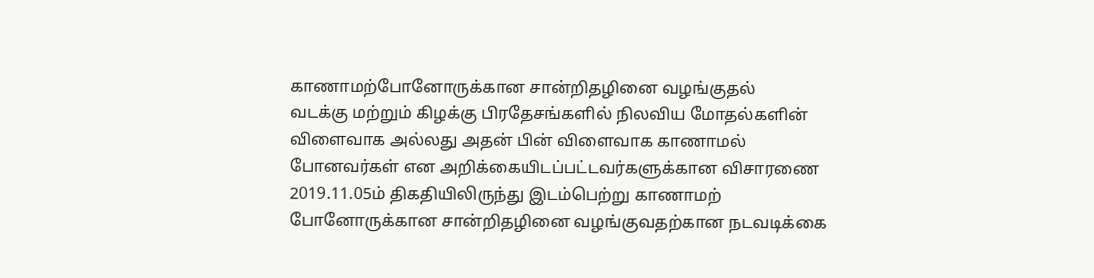காணாமற்போனோருக்கான சான்றிதழினை வழங்குதல்
வடக்கு மற்றும் கிழக்கு பிரதேசங்களில் நிலவிய மோதல்களின் விளைவாக அல்லது அதன் பின் விளைவாக காணாமல் போனவர்கள் என அறிக்கையிடப்பட்டவர்களுக்கான விசாரணை 2019.11.05ம் திகதியிலிருந்து இடம்பெற்று காணாமற் போனோருக்கான சான்றிதழினை வழங்குவதற்கான நடவடிக்கை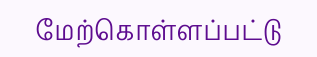மேற்கொள்ளப்பட்டு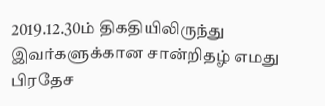2019.12.30ம் திகதியிலிருந்து இவர்களுக்கான சான்றிதழ் எமது பிரதேச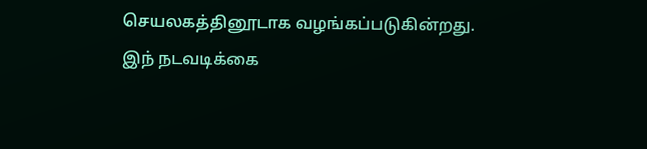செயலகத்தினூடாக வழங்கப்படுகின்றது. இந் நடவடிக்கை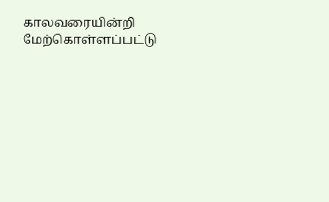காலவரையின்றி மேற்கொள்ளப்பட்டு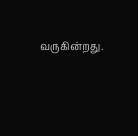வருகின்றது.